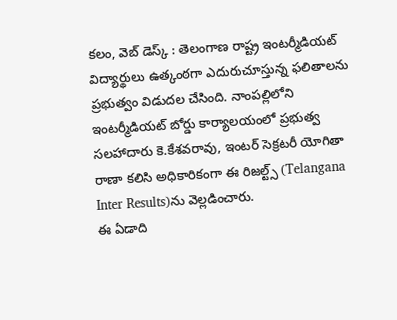కలం, వెబ్ డెస్క్ : తెలంగాణ రాష్ట్ర ఇంటర్మీడియట్ విద్యార్థులు ఉత్కంఠగా ఎదురుచూస్తున్న ఫలితాలను ప్రభుత్వం విడుదల చేసింది. నాంపల్లిలోని ఇంటర్మీడియట్ బోర్డు కార్యాలయంలో ప్రభుత్వ సలహాదారు కె.కేశవరావు, ఇంటర్ సెక్రటరీ యోగితా రాణా కలిసి అధికారికంగా ఈ రిజల్ట్స్ (Telangana Inter Results)ను వెల్లడించారు.
ఈ ఏడాది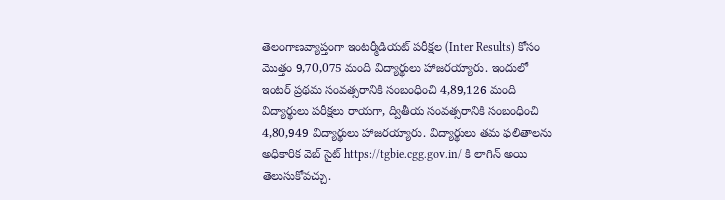తెలంగాణవ్యాప్తంగా ఇంటర్మీడియట్ పరీక్షల (Inter Results) కోసం మొత్తం 9,70,075 మంది విద్యార్థులు హాజరయ్యారు. ఇందులో ఇంటర్ ప్రథమ సంవత్సరానికి సంబంధించి 4,89,126 మంది విద్యార్థులు పరీక్షలు రాయగా, ద్వితీయ సంవత్సరానికి సంబంధించి 4,80,949 విద్యార్థులు హాజరయ్యారు. విద్యార్థులు తమ ఫలితాలను అధికారిక వెబ్ సైట్ https://tgbie.cgg.gov.in/ కి లాగిన్ అయి తెలుసుకోవచ్చు.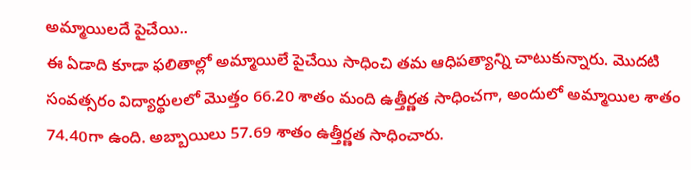అమ్మాయిలదే పైచేయి..
ఈ ఏడాది కూడా ఫలితాల్లో అమ్మాయిలే పైచేయి సాధించి తమ ఆధిపత్యాన్ని చాటుకున్నారు. మొదటి సంవత్సరం విద్యార్థులలో మొత్తం 66.20 శాతం మంది ఉత్తీర్ణత సాధించగా, అందులో అమ్మాయిల శాతం 74.40గా ఉంది. అబ్బాయిలు 57.69 శాతం ఉత్తీర్ణత సాధించారు.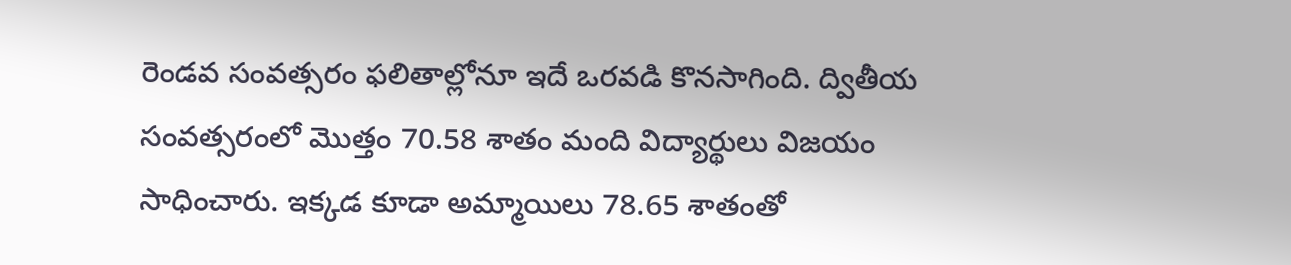రెండవ సంవత్సరం ఫలితాల్లోనూ ఇదే ఒరవడి కొనసాగింది. ద్వితీయ సంవత్సరంలో మొత్తం 70.58 శాతం మంది విద్యార్థులు విజయం సాధించారు. ఇక్కడ కూడా అమ్మాయిలు 78.65 శాతంతో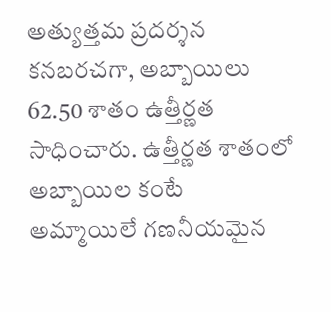అత్యుత్తమ ప్రదర్శన కనబరచగా, అబ్బాయిలు 62.50 శాతం ఉత్తీర్ణత సాధించారు. ఉత్తీర్ణత శాతంలో అబ్బాయిల కంటే అమ్మాయిలే గణనీయమైన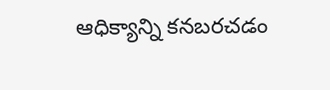ఆధిక్యాన్ని కనబరచడం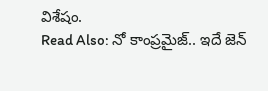విశేషం.
Read Also: నో కాంప్రమైజ్.. ఇదే జెన్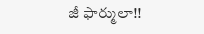జీ ఫార్ములా!!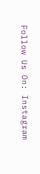Follow Us On: Instagram